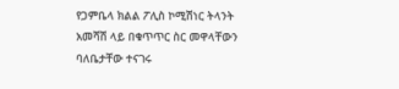የጋምቤላ ክልል ፖሊስ ኮሚሽነር ትላንት አመሻሽ ላይ በቁጥጥር ስር መዋላቸውን ባለቤታቸው ተናገሩ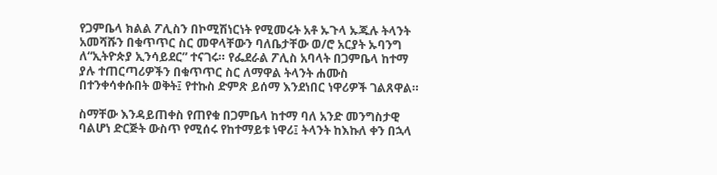የጋምቤላ ክልል ፖሊስን በኮሚሽነርነት የሚመሩት አቶ ኡጉላ ኡጁሉ ትላንት አመሻሹን በቁጥጥር ስር መዋላቸውን ባለቤታቸው ወ/ሮ አርያት ኡባንግ ለ“ኢትዮጵያ ኢንሳይደር” ተናገሩ። የፌደራል ፖሊስ አባላት በጋምቤላ ከተማ ያሉ ተጠርጣሪዎችን በቁጥጥር ስር ለማዋል ትላንት ሐሙስ በተንቀሳቀሱበት ወቅት፤ የተኩስ ድምጽ ይሰማ እንደነበር ነዋሪዎች ገልጸዋል።

ስማቸው እንዳይጠቀስ የጠየቁ በጋምቤላ ከተማ ባለ አንድ መንግስታዊ ባልሆነ ድርጅት ውስጥ የሚሰሩ የከተማይቱ ነዋሪ፤ ትላንት ከእኩለ ቀን በኋላ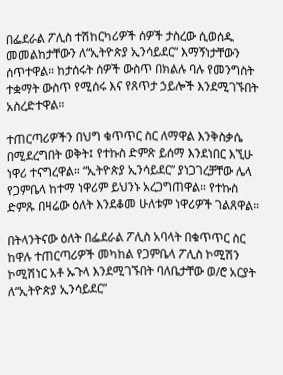በፌደራል ፖሊስ ተሽከርካሪዎች ሰዎች ታስረው ሲወሰዱ መመልከታቸውን ለ“ኢትዮጵያ ኢንሳይደር” እማኝነታቸውን ሰጥተዋል። ከታሰሩት ሰዎች ውስጥ በክልሉ ባሉ የመንግስት ተቋማት ውስጥ የሚሰሩ እና የጸጥታ ኃይሎች እንደሚገኙበት አስረድተዋል።

ተጠርጣሪዎችን በህግ ቁጥጥር ስር ለማዋል እንቅስቃሴ በሚደረግበት ወቅት፤ የተኩስ ድምጽ ይሰማ እንደነበር እኚሁ ነዋሪ ተናግረዋል። “ኢትዮጵያ ኢንሳይደር” ያነጋገረቻቸው ሌላ የጋምቤላ ከተማ ነዋሪም ይህንኑ አረጋግጠዋል። የተኩስ ድምጹ በዛሬው ዕለት እንደቆመ ሁለቱም ነዋሪዎች ገልጸዋል።

በትላንትናው ዕለት በፌደራል ፖሊስ አባላት በቁጥጥር ስር ከዋሉ ተጠርጣሪዎች መካከል የጋምቤላ ፖሊስ ኮሚሽን ኮሚሽነር አቶ ኡጉላ እንደሚገኙበት ባለቤታቸው ወ/ሮ አርያት ለ“ኢትዮጵያ ኢንሳይደር”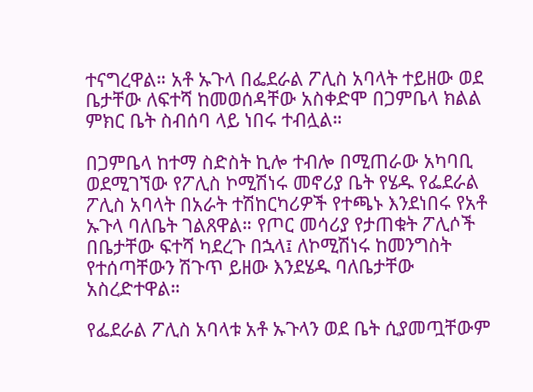ተናግረዋል። አቶ ኡጉላ በፌደራል ፖሊስ አባላት ተይዘው ወደ ቤታቸው ለፍተሻ ከመወሰዳቸው አስቀድሞ በጋምቤላ ክልል ምክር ቤት ስብሰባ ላይ ነበሩ ተብሏል።

በጋምቤላ ከተማ ስድስት ኪሎ ተብሎ በሚጠራው አካባቢ ወደሚገኘው የፖሊስ ኮሚሽነሩ መኖሪያ ቤት የሄዱ የፌደራል ፖሊስ አባላት በአራት ተሽከርካሪዎች የተጫኑ እንደነበሩ የአቶ ኡጉላ ባለቤት ገልጸዋል። የጦር መሳሪያ የታጠቁት ፖሊሶች በቤታቸው ፍተሻ ካደረጉ በኋላ፤ ለኮሚሽነሩ ከመንግስት የተሰጣቸውን ሽጉጥ ይዘው እንደሄዱ ባለቤታቸው አስረድተዋል።

የፌደራል ፖሊስ አባላቱ አቶ ኡጉላን ወደ ቤት ሲያመጧቸውም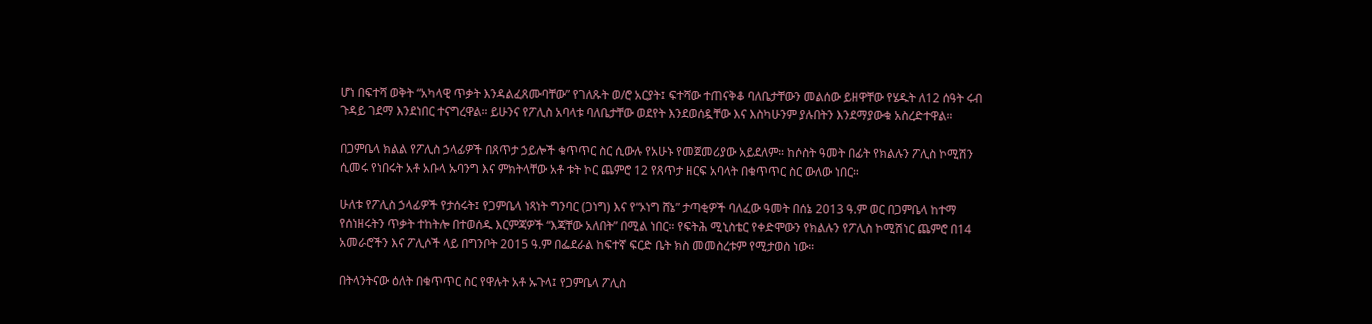ሆነ በፍተሻ ወቅት “አካላዊ ጥቃት እንዳልፈጸሙባቸው” የገለጹት ወ/ሮ አርያት፤ ፍተሻው ተጠናቅቆ ባለቤታቸውን መልሰው ይዘዋቸው የሄዱት ለ12 ሰዓት ሩብ ጉዳይ ገደማ እንደነበር ተናግረዋል። ይሁንና የፖሊስ አባላቱ ባለቤታቸው ወደየት እንደወሰዷቸው እና እስካሁንም ያሉበትን እንደማያውቁ አስረድተዋል።

በጋምቤላ ክልል የፖሊስ ኃላፊዎች በጸጥታ ኃይሎች ቁጥጥር ስር ሲውሉ የአሁኑ የመጀመሪያው አይደለም። ከሶስት ዓመት በፊት የክልሉን ፖሊስ ኮሚሽን ሲመሩ የነበሩት አቶ አቡላ ኡባንግ እና ምክትላቸው አቶ ቱት ኮር ጨምሮ 12 የጸጥታ ዘርፍ አባላት በቁጥጥር ስር ውለው ነበር።

ሁለቱ የፖሊስ ኃላፊዎች የታሰሩት፤ የጋምቤላ ነጻነት ግንባር (ጋነግ) እና የ“ኦነግ ሸኔ” ታጣቂዎች ባለፈው ዓመት በሰኔ 2013 ዓ.ም ወር በጋምቤላ ከተማ የሰነዘሩትን ጥቃት ተከትሎ በተወሰዱ እርምጃዎች “እጃቸው አለበት” በሚል ነበር። የፍትሕ ሚኒስቴር የቀድሞውን የክልሉን የፖሊስ ኮሚሽነር ጨምሮ በ14 አመራሮችን እና ፖሊሶች ላይ በግንቦት 2015 ዓ.ም በፌደራል ከፍተኛ ፍርድ ቤት ክስ መመስረቱም የሚታወስ ነው።

በትላንትናው ዕለት በቁጥጥር ስር የዋሉት አቶ ኡጉላ፤ የጋምቤላ ፖሊስ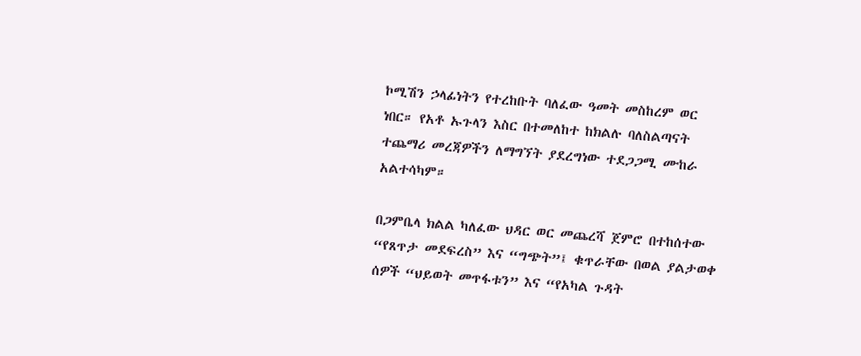ኮሚሽን ኃላፊነትን የተረከቡት ባለፈው ዓመት መስከረም ወር ነበር። የአቶ ኡጉላን እስር በተመለከተ ከክልሉ ባለስልጣናት ተጨማሪ መረጃዎችን ለማግኘት ያደረግነው ተደጋጋሚ ሙከራ አልተሳካም።

በጋምቤላ ክልል ካለፈው ህዳር ወር መጨረሻ ጀምሮ በተከሰተው “የጸጥታ መደፍረስ” እና “ግጭት”፤ ቁጥራቸው በወል ያልታወቀ ሰዎች “ህይወት መጥፋቱን” እና “የአካል ጉዳት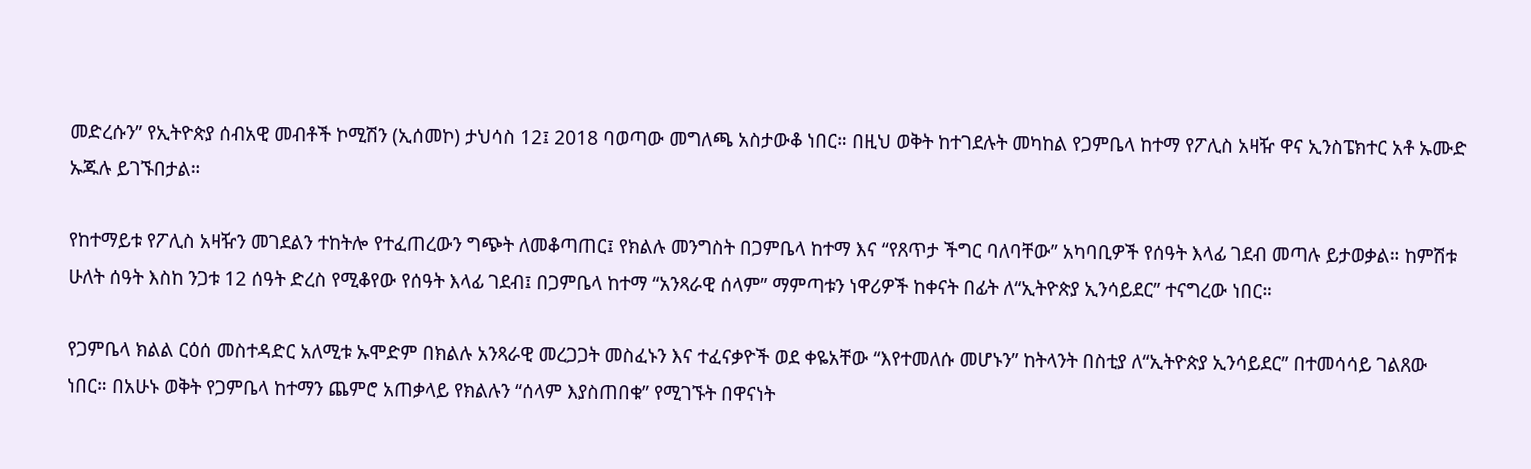መድረሱን” የኢትዮጵያ ሰብአዊ መብቶች ኮሚሽን (ኢሰመኮ) ታህሳስ 12፤ 2018 ባወጣው መግለጫ አስታውቆ ነበር። በዚህ ወቅት ከተገደሉት መካከል የጋምቤላ ከተማ የፖሊስ አዛዥ ዋና ኢንስፔክተር አቶ ኡሙድ ኡጁሉ ይገኙበታል።

የከተማይቱ የፖሊስ አዛዥን መገደልን ተከትሎ የተፈጠረውን ግጭት ለመቆጣጠር፤ የክልሉ መንግስት በጋምቤላ ከተማ እና “የጸጥታ ችግር ባለባቸው” አካባቢዎች የሰዓት እላፊ ገደብ መጣሉ ይታወቃል። ከምሽቱ ሁለት ሰዓት እስከ ንጋቱ 12 ሰዓት ድረስ የሚቆየው የሰዓት እላፊ ገደብ፤ በጋምቤላ ከተማ “አንጻራዊ ሰላም” ማምጣቱን ነዋሪዎች ከቀናት በፊት ለ“ኢትዮጵያ ኢንሳይደር” ተናግረው ነበር።

የጋምቤላ ክልል ርዕሰ መስተዳድር አለሚቱ ኡሞድም በክልሉ አንጻራዊ መረጋጋት መስፈኑን እና ተፈናቃዮች ወደ ቀዬአቸው “እየተመለሱ መሆኑን” ከትላንት በስቲያ ለ“ኢትዮጵያ ኢንሳይደር” በተመሳሳይ ገልጸው ነበር። በአሁኑ ወቅት የጋምቤላ ከተማን ጨምሮ አጠቃላይ የክልሉን “ሰላም እያስጠበቁ” የሚገኙት በዋናነት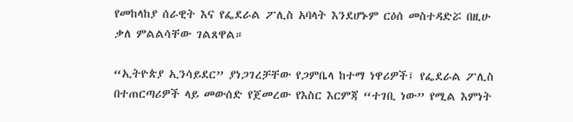የመከላከያ ሰራዊት እና የፌደራል ፖሊስ አባላት እንደሆኑም ርዕሰ መስተዳድሯ በዚሁ ቃለ ምልልሳቸው ገልጸዋል።

“ኢትዮጵያ ኢንሳይደር” ያነጋገረቻቸው የጋምቤላ ከተማ ነዋሪዎች፤ የፌደራል ፖሊስ በተጠርጣሪዎች ላይ መውሰድ የጀመረው የእስር እርምጃ “ተገቢ ነው” የሚል እምነት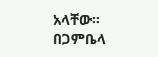አላቸው። በጋምቤላ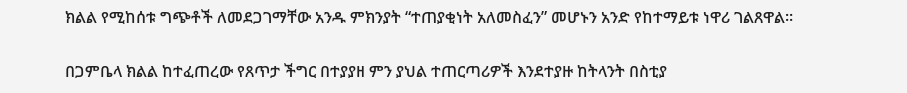ክልል የሚከሰቱ ግጭቶች ለመደጋገማቸው አንዱ ምክንያት “ተጠያቂነት አለመስፈን” መሆኑን አንድ የከተማይቱ ነዋሪ ገልጸዋል።

በጋምቤላ ክልል ከተፈጠረው የጸጥታ ችግር በተያያዘ ምን ያህል ተጠርጣሪዎች እንደተያዙ ከትላንት በስቲያ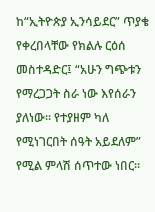ከ“ኢትዮጵያ ኢንሳይደር” ጥያቄ የቀረበላቸው የክልሉ ርዕሰ መስተዳድር፤ “አሁን ግጭቱን የማረጋጋት ስራ ነው እየሰራን ያለነው። የተያዘም ካለ የሚነገርበት ሰዓት አይደለም” የሚል ምላሽ ሰጥተው ነበር።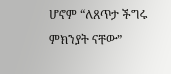ሆኖም “ለጸጥታ ችግሩ ምክንያት ናቸው”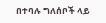በተባሉ ግለሰቦች ላይ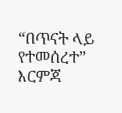“በጥናት ላይ የተመሰረተ” እርምጃ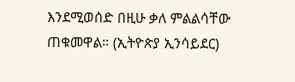እንደሚወሰድ በዚሁ ቃለ ምልልሳቸው ጠቁመዋል። (ኢትዮጵያ ኢንሳይደር)